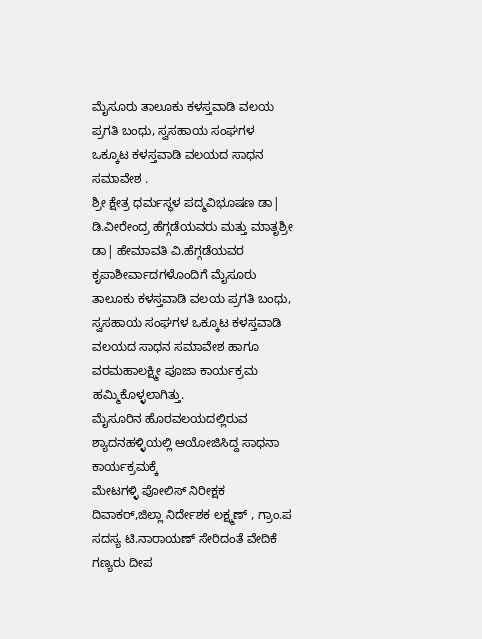ಮೈಸೂರು ತಾಲೂಕು ಕಳಸ್ತವಾಡಿ ವಲಯ ಪ್ರಗತಿ ಬಂಧು, ಸ್ವಸಹಾಯ ಸಂಘಗಳ ಒಕ್ಕೂಟ ಕಳಸ್ತವಾಡಿ ವಲಯದ ಸಾಧನ ಸಮಾವೇಶ .
ಶ್ರೀ ಕ್ಷೇತ್ರ ಧರ್ಮಸ್ಥಳ ಪದ್ಮವಿಭೂಷಣ ಡಾ| ಡಿ.ವೀರೇಂದ್ರ ಹೆಗ್ಗಡೆಯವರು ಮತ್ತು ಮಾತೃಶ್ರೀ ಡಾ| ಹೇಮಾವತಿ ವಿ.ಹೆಗ್ಗಡೆಯವರ ಕೃಪಾಶೀರ್ವಾದಗಳೊಂದಿಗೆ ಮೈಸೂರು ತಾಲೂಕು ಕಳಸ್ತವಾಡಿ ವಲಯ ಪ್ರಗತಿ ಬಂಧು, ಸ್ವಸಹಾಯ ಸಂಘಗಳ ಒಕ್ಕೂಟ ಕಳಸ್ತವಾಡಿ ವಲಯದ ಸಾಧನ ಸಮಾವೇಶ ಹಾಗೂ ವರಮಹಾಲಕ್ಷ್ಮೀ ಪೂಜಾ ಕಾರ್ಯಕ್ರಮ ಹಮ್ಮಿಕೊಳ್ಳಲಾಗಿತ್ತು.
ಮೈಸೂರಿನ ಹೊರವಲಯದಲ್ಲಿರುವ ಶ್ಯಾದನಹಳ್ಳಿಯಲ್ಲಿ ಆಯೋಜಿಸಿದ್ದ ಸಾಧನಾ ಕಾರ್ಯಕ್ರಮಕ್ಕೆ
ಮೇಟಗಳ್ಳಿ ಪೋಲಿಸ್ ನಿರೀಕ್ಷಕ ದಿವಾಕರ್,ಜಿಲ್ಲಾ ನಿರ್ದೇಶಕ ಲಕ್ಷ್ಮಣ್ , ಗ್ರಾಂ.ಪ ಸದಸ್ಯ ಟಿ.ನಾರಾಯಣ್ ಸೇರಿದಂತೆ ವೇದಿಕೆ ಗಣ್ಯರು ದೀಪ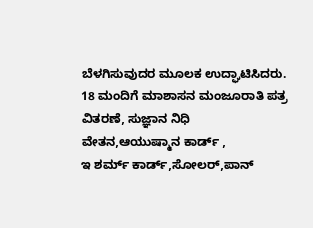ಬೆಳಗಿಸುವುದರ ಮೂಲಕ ಉದ್ಘಾಟಿಸಿದರು.
18 ಮಂದಿಗೆ ಮಾಶಾಸನ ಮಂಜೂರಾತಿ ಪತ್ರ ವಿತರಣೆ, ಸುಜ್ಞಾನ ನಿಧಿ ವೇತನ,ಆಯುಷ್ಮಾನ ಕಾರ್ಡ್ ,
ಇ ಶರ್ಮ್ ಕಾರ್ಡ್,ಸೋಲರ್,ಪಾನ್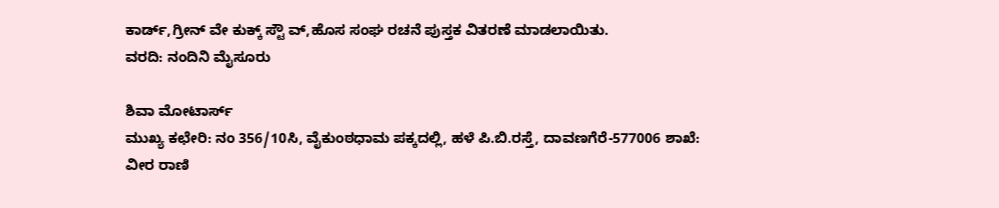ಕಾರ್ಡ್,ಗ್ರೀನ್ ವೇ ಕುಕ್ಕ್ ಸ್ಟೌ ವ್,ಹೊಸ ಸಂಘ ರಚನೆ ಪುಸ್ತಕ ವಿತರಣೆ ಮಾಡಲಾಯಿತು.
ವರದಿ: ನಂದಿನಿ ಮೈಸೂರು

ಶಿವಾ ಮೋಟಾರ್ಸ್
ಮುಖ್ಯ ಕಛೇರಿ: ನಂ 356/10ಸಿ, ವೈಕುಂಠಧಾಮ ಪಕ್ಕದಲ್ಲಿ, ಹಳೆ ಪಿ.ಬಿ.ರಸ್ತೆ, ದಾವಣಗೆರೆ-577006 ಶಾಖೆ: ವೀರ ರಾಣಿ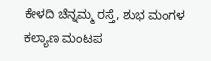ಕೇಳದಿ ಚೆನ್ನಮ್ಮ ರಸ್ತೆ, ಶುಭ ಮಂಗಳ ಕಲ್ಯಾಣ ಮಂಟಪ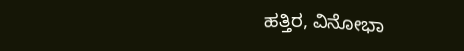ಹತ್ತಿರ, ವಿನೋಭಾ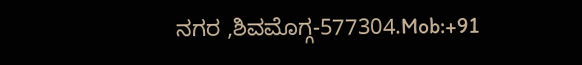ನಗರ ,ಶಿವಮೊಗ್ಗ-577304.Mob:+91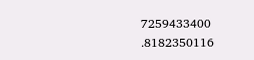7259433400 .8182350116